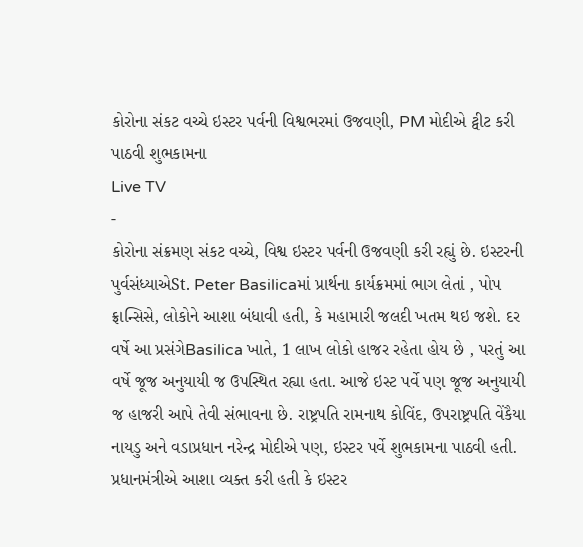કોરોના સંકટ વચ્ચે ઇસ્ટર પર્વની વિશ્વભરમાં ઉજવણી, PM મોદીએ ટ્વીટ કરી પાઠવી શુભકામના
Live TV
-
કોરોના સંક્રમણ સંકટ વચ્ચે, વિશ્વ ઇસ્ટર પર્વની ઉજવણી કરી રહ્યું છે. ઇસ્ટરની પુર્વસંધ્યાએSt. Peter Basilicaમાં પ્રાર્થના કાર્યક્રમમાં ભાગ લેતાં , પોપ ફ્રાન્સિસે, લોકોને આશા બંધાવી હતી, કે મહામારી જલદી ખતમ થઇ જશે. દર વર્ષે આ પ્રસંગેBasilica ખાતે, 1 લાખ લોકો હાજર રહેતા હોય છે , પરતું આ વર્ષે જૂજ અનુયાયી જ ઉપસ્થિત રહ્યા હતા. આજે ઇસ્ટ પર્વે પણ જૂજ અનુયાયી જ હાજરી આપે તેવી સંભાવના છે. રાષ્ટ્રપતિ રામનાથ કોવિંદ, ઉપરાષ્ટ્રપતિ વેંકૈયા નાયડુ અને વડાપ્રધાન નરેન્દ્ર મોદીએ પણ, ઇસ્ટર પર્વે શુભકામના પાઠવી હતી. પ્રધાનમંત્રીએ આશા વ્યક્ત કરી હતી કે ઇસ્ટર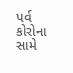પર્વ કોરોના સામે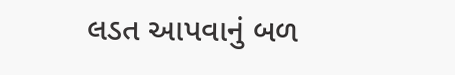લડત આપવાનું બળ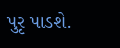પુરૃ પાડશે.